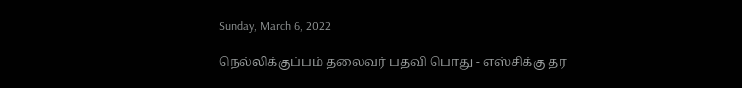Sunday, March 6, 2022

நெல்லிக்குப்பம் தலைவர் பதவி பொது - எஸ்சிக்கு தர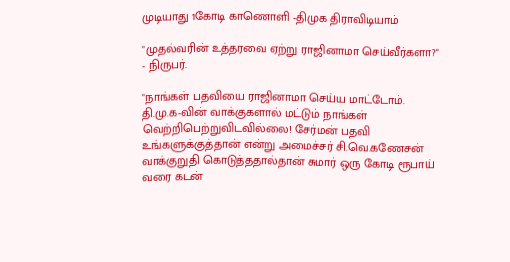முடியாது 1கோடி காணொளி -திமுக திராவிடியாம்

"முதல்வரின் உத்தரவை ஏற்று ராஜினாமா செய்வீர்களா?" - நிருபர்.

"நாங்கள் பதவியை ராஜினாமா செய்ய மாட்டோம். தி.மு.க-வின் வாக்குகளால் மட்டும் நாங்கள் வெற்றிபெற்றுவிடவில்லை! சேர்மன் பதவி உங்களுக்குத்தான் என்று அமைச்சர் சி.வெ.கணேசன் வாக்குறுதி கொடுத்ததால்தான் சுமார் ஒரு கோடி ரூபாய் வரை கடன்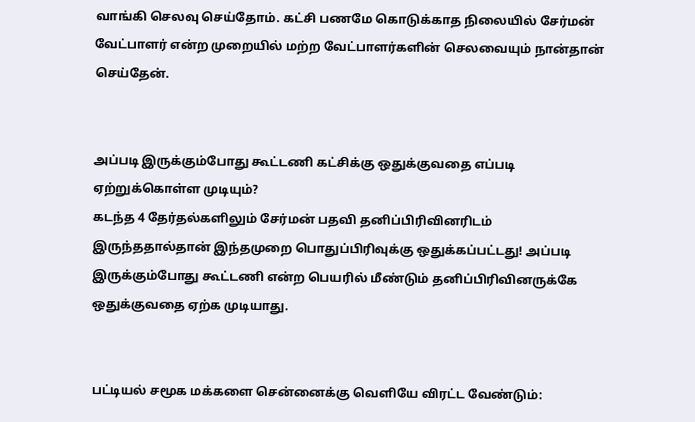வாங்கி செலவு செய்தோம். கட்சி பணமே கொடுக்காத நிலையில் சேர்மன் வேட்பாளர் என்ற முறையில் மற்ற வேட்பாளர்களின் செலவையும் நான்தான் செய்தேன்.


அப்படி இருக்கும்போது கூட்டணி கட்சிக்கு ஒதுக்குவதை எப்படி ஏற்றுக்கொள்ள முடியும்?
கடந்த 4 தேர்தல்களிலும் சேர்மன் பதவி தனிப்பிரிவினரிடம் இருந்ததால்தான் இந்தமுறை பொதுப்பிரிவுக்கு ஒதுக்கப்பட்டது! அப்படி இருக்கும்போது கூட்டணி என்ற பெயரில் மீண்டும் தனிப்பிரிவினருக்கே ஒதுக்குவதை ஏற்க முடியாது.


பட்டியல் சமூக மக்களை சென்னைக்கு வெளியே விரட்ட வேண்டும்: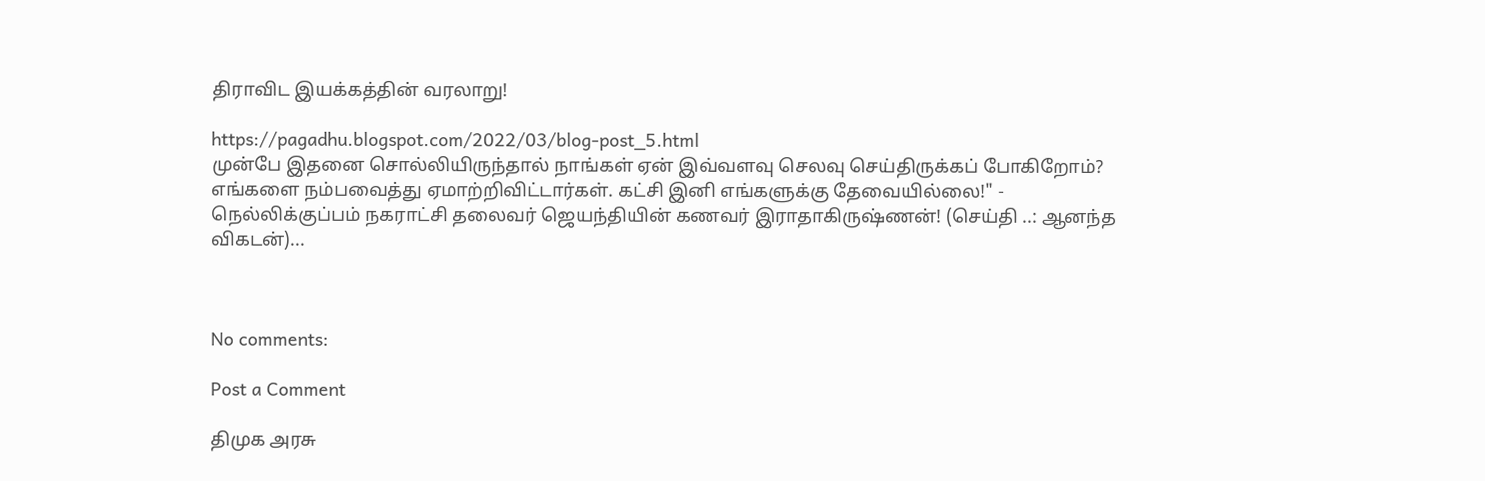திராவிட இயக்கத்தின் வரலாறு!

https://pagadhu.blogspot.com/2022/03/blog-post_5.html
முன்பே இதனை சொல்லியிருந்தால் நாங்கள் ஏன் இவ்வளவு செலவு செய்திருக்கப் போகிறோம்? எங்களை நம்பவைத்து ஏமாற்றிவிட்டார்கள். கட்சி இனி எங்களுக்கு தேவையில்லை!" - நெல்லிக்குப்பம் நகராட்சி தலைவர் ஜெயந்தியின் கணவர் இராதாகிருஷ்ணன்! (செய்தி ..: ஆனந்த விகடன்)...



No comments:

Post a Comment

திமுக அரசு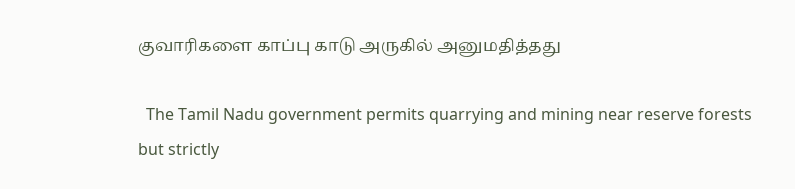குவாரிகளை காப்பு காடு அருகில் அனுமதித்தது

  The Tamil Nadu government permits quarrying and mining near reserve forests but strictly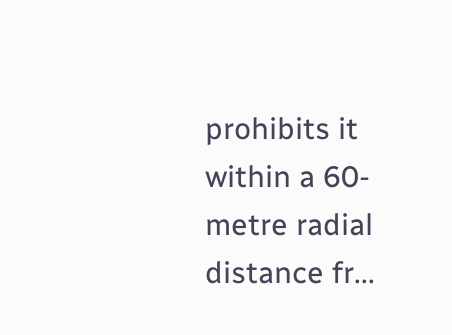prohibits it within a 60-metre radial distance fr...